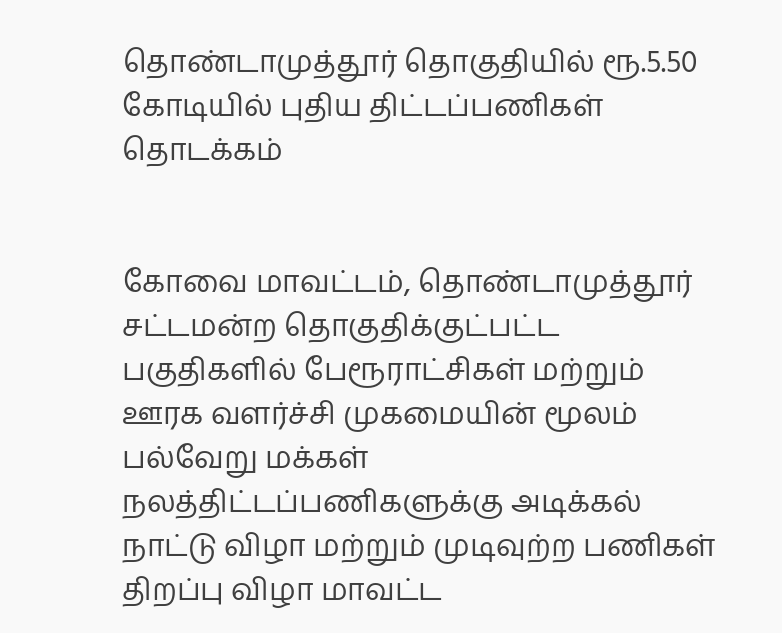தொண்டாமுத்தூர் தொகுதியில் ரூ.5.50 கோடியில் புதிய திட்டப்பணிகள் தொடக்கம்


கோவை மாவட்டம், தொண்டாமுத்தூர் சட்டமன்ற தொகுதிக்குட்பட்ட பகுதிகளில் பேரூராட்சிகள் மற்றும் ஊரக வளர்ச்சி முகமையின் மூலம் பல்வேறு மக்கள் நலத்திட்டப்பணிகளுக்கு அடிக்கல் நாட்டு விழா மற்றும் முடிவுற்ற பணிகள் திறப்பு விழா மாவட்ட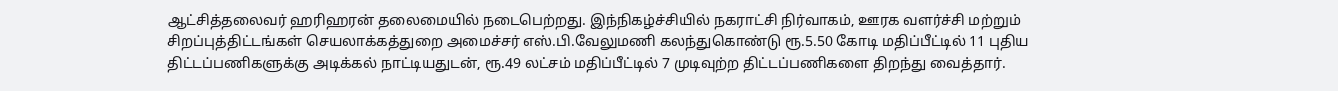ஆட்சித்தலைவர் ஹரிஹரன் தலைமையில் நடைபெற்றது. இந்நிகழ்ச்சியில் நகராட்சி நிர்வாகம், ஊரக வளர்ச்சி மற்றும் சிறப்புத்திட்டங்கள் செயலாக்கத்துறை அமைச்சர் எஸ்.பி.வேலுமணி கலந்துகொண்டு ரூ.5.50 கோடி மதிப்பீட்டில் 11 புதிய திட்டப்பணிகளுக்கு அடிக்கல் நாட்டியதுடன், ரூ.49 லட்சம் மதிப்பீட்டில் 7 முடிவுற்ற திட்டப்பணிகளை திறந்து வைத்தார்.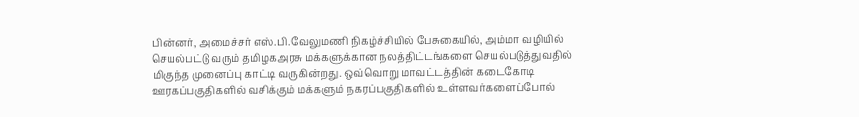பின்னர், அமைச்சர் எஸ்.பி.வேலுமணி நிகழ்ச்சியில் பேசுகையில், அம்மா வழியில் செயல்பட்டு வரும் தமிழகஅரசு மக்களுக்கான நலத்திட்டங்களை செயல்படுத்துவதில் மிகுந்த முனைப்பு காட்டி வருகின்றது. ஒவ்வொறு மாவட்டத்தின் கடைகோடி ஊரகப்பகுதிகளில் வசிக்கும் மக்களும் நகரப்பகுதிகளில் உள்ளவர்களைப்போல்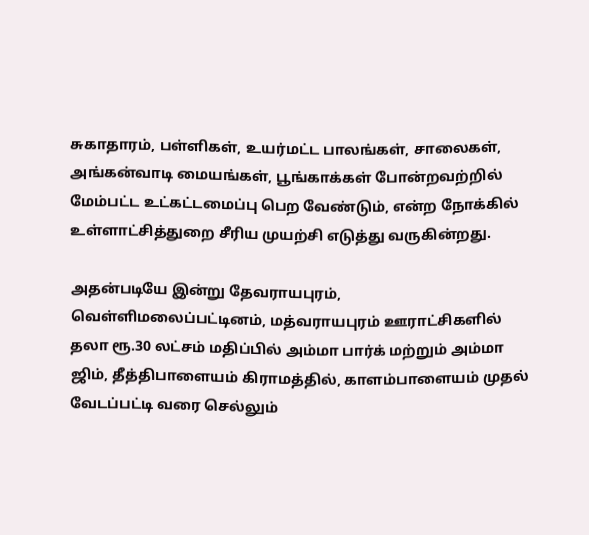சுகாதாரம், பள்ளிகள், உயர்மட்ட பாலங்கள், சாலைகள், அங்கன்வாடி மையங்கள், பூங்காக்கள் போன்றவற்றில் மேம்பட்ட உட்கட்டமைப்பு பெற வேண்டும், என்ற நோக்கில் உள்ளாட்சித்துறை சீரிய முயற்சி எடுத்து வருகின்றது.

அதன்படியே இன்று தேவராயபுரம், வெள்ளிமலைப்பட்டினம், மத்வராயபுரம் ஊராட்சிகளில் தலா ரூ.30 லட்சம் மதிப்பில் அம்மா பார்க் மற்றும் அம்மா ஜிம், தீத்திபாளையம் கிராமத்தில், காளம்பாளையம் முதல் வேடப்பட்டி வரை செல்லும்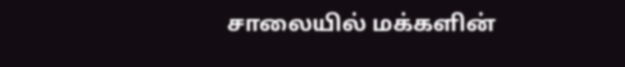சாலையில் மக்களின்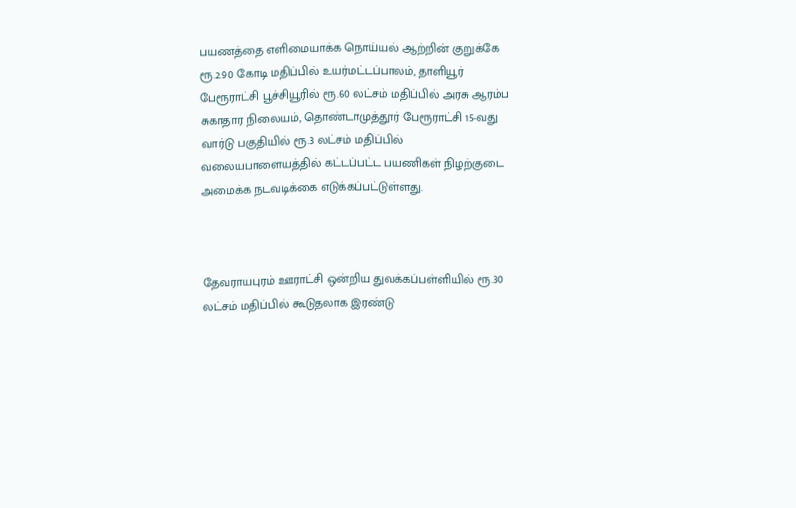பயணத்தை எளிமையாக்க நொய்யல் ஆற்றின் குறுக்கே ரூ.2.90 கோடி மதிப்பில் உயர்மட்டப்பாலம், தாளியூர் பேரூராட்சி பூச்சியூரில் ரூ.60 லட்சம் மதிப்பில் அரசு ஆரம்ப சுகாதார நிலையம், தொண்டாமுத்தூர் பேரூராட்சி 15-வது வார்டு பகுதியில் ரூ.3 லட்சம் மதிப்பில் வலையபாளையத்தில் கட்டப்பட்ட பயணிகள் நிழற்குடை அமைக்க நடவடிக்கை எடுக்கப்பட்டுள்ளது.



தேவராயபுரம் ஊராட்சி ஒன்றிய துவக்கப்பள்ளியில் ரூ.30 லட்சம் மதிப்பில் கூடுதலாக இரண்டு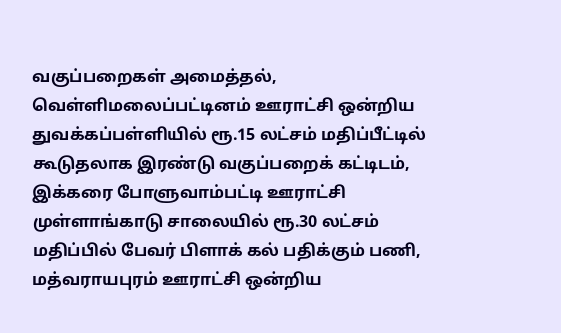வகுப்பறைகள் அமைத்தல், வெள்ளிமலைப்பட்டினம் ஊராட்சி ஒன்றிய துவக்கப்பள்ளியில் ரூ.15 லட்சம் மதிப்பீட்டில் கூடுதலாக இரண்டு வகுப்பறைக் கட்டிடம், இக்கரை போளுவாம்பட்டி ஊராட்சி முள்ளாங்காடு சாலையில் ரூ.30 லட்சம் மதிப்பில் பேவர் பிளாக் கல் பதிக்கும் பணி, மத்வராயபுரம் ஊராட்சி ஒன்றிய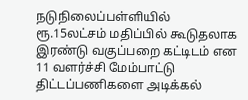நடுநிலைப்பள்ளியில் ரூ.15லட்சம் மதிப்பில் கூடுதலாக இரண்டு வகுப்பறை கட்டிடம் என 11 வளர்ச்சி மேம்பாட்டு திட்டப்பணிகளை அடிக்கல்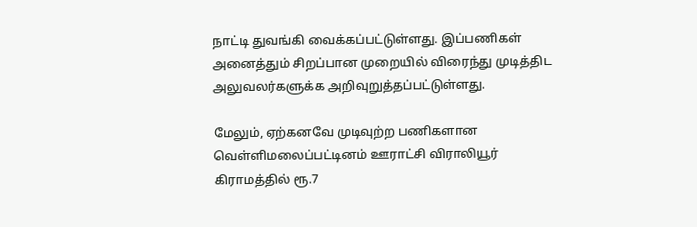நாட்டி துவங்கி வைக்கப்பட்டுள்ளது. இப்பணிகள் அனைத்தும் சிறப்பான முறையில் விரைந்து முடித்திட அலுவலர்களுக்க அறிவுறுத்தப்பட்டுள்ளது.

மேலும், ஏற்கனவே முடிவுற்ற பணிகளான வெள்ளிமலைப்பட்டினம் ஊராட்சி விராலியூர் கிராமத்தில் ரூ.7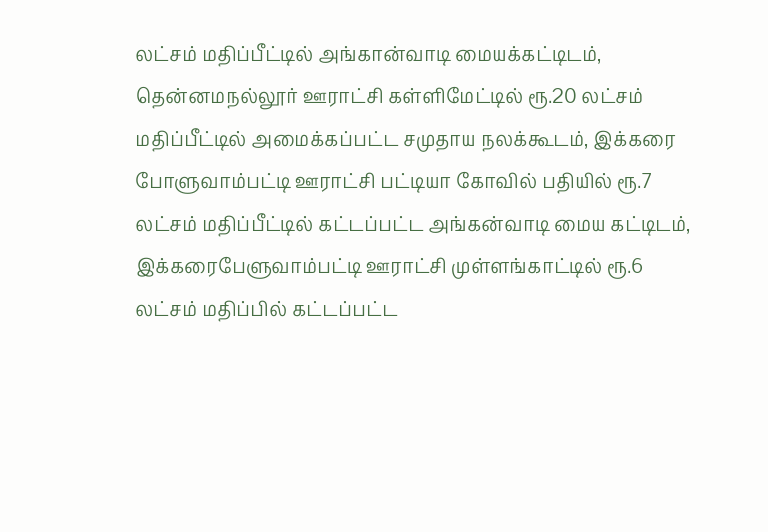லட்சம் மதிப்பீட்டில் அங்கான்வாடி மையக்கட்டிடம், தென்னமநல்லூர் ஊராட்சி கள்ளிமேட்டில் ரூ.20 லட்சம் மதிப்பீட்டில் அமைக்கப்பட்ட சமுதாய நலக்கூடம், இக்கரை போளுவாம்பட்டி ஊராட்சி பட்டியா கோவில் பதியில் ரூ.7 லட்சம் மதிப்பீட்டில் கட்டப்பட்ட அங்கன்வாடி மைய கட்டிடம், இக்கரைபேளுவாம்பட்டி ஊராட்சி முள்ளங்காட்டில் ரூ.6 லட்சம் மதிப்பில் கட்டப்பட்ட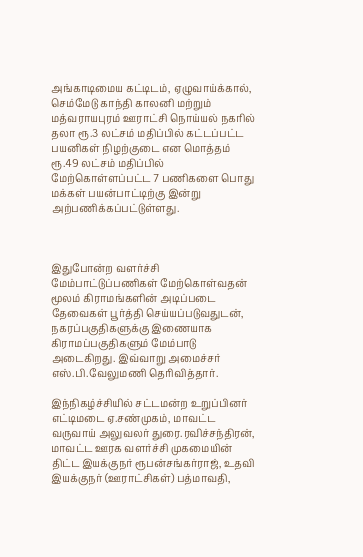அங்காடிமைய கட்டிடம், ஏழுவாய்க்கால், செம்மேடு காந்தி காலனி மற்றும் மத்வராயபுரம் ஊராட்சி நொய்யல் நகரில் தலா ரூ.3 லட்சம் மதிப்பில் கட்டப்பட்ட பயனிகள் நிழற்குடை என மொத்தம் ரூ.49 லட்சம் மதிப்பில் மேற்கொள்ளப்பட்ட 7 பணிகளை பொது மக்கள் பயன்பாட்டிற்கு இன்று அற்பணிக்கப்பட்டுள்ளது.



இதுபோன்ற வளர்ச்சி மேம்பாட்டுப்பணிகள் மேற்கொள்வதன் மூலம் கிராமங்களின் அடிப்படை தேவைகள் பூர்த்தி செய்யப்படுவதுடன், நகரப்பகுதிகளுக்கு இணையாக கிராமப்பகுதிகளும் மேம்பாடு அடைகிறது. இவ்வாறு அமைச்சர் எஸ்.பி.வேலுமணி தெரிவித்தார்.

இந்நிகழ்ச்சியில் சட்டமன்ற உறுப்பினர் எட்டிமடை ஏ.சண்முகம், மாவட்ட வருவாய் அலுவலர் துரை.ரவிச்சந்திரன், மாவட்ட ஊரக வளர்ச்சி முகமையின் திட்ட இயக்குநர் ரூபன்சங்கர்ராஜ், உதவி இயக்குநர் (ஊராட்சிகள்) பத்மாவதி,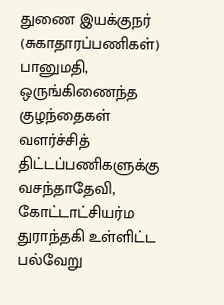துணை இயக்குநர் (சுகாதாரப்பணிகள்) பானுமதி, ஒருங்கிணைந்த குழந்தைகள் வளர்ச்சித் திட்டப்பணிகளுக்கு வசந்தாதேவி, கோட்டாட்சியர்ம துராந்தகி உள்ளிட்ட பல்வேறு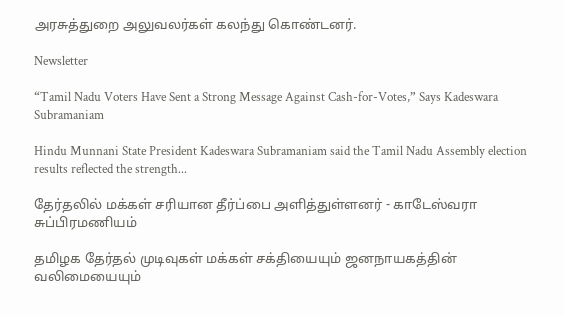அரசுத்துறை அலுவலர்கள் கலந்து கொண்டனர்.

Newsletter

“Tamil Nadu Voters Have Sent a Strong Message Against Cash-for-Votes,” Says Kadeswara Subramaniam

Hindu Munnani State President Kadeswara Subramaniam said the Tamil Nadu Assembly election results reflected the strength...

தேர்தலில் மக்கள் சரியான தீர்ப்பை அளித்துள்ளனர் - காடேஸ்வரா சுப்பிரமணியம்

தமிழக தேர்தல் முடிவுகள் மக்கள் சக்தியையும் ஜனநாயகத்தின் வலிமையையும்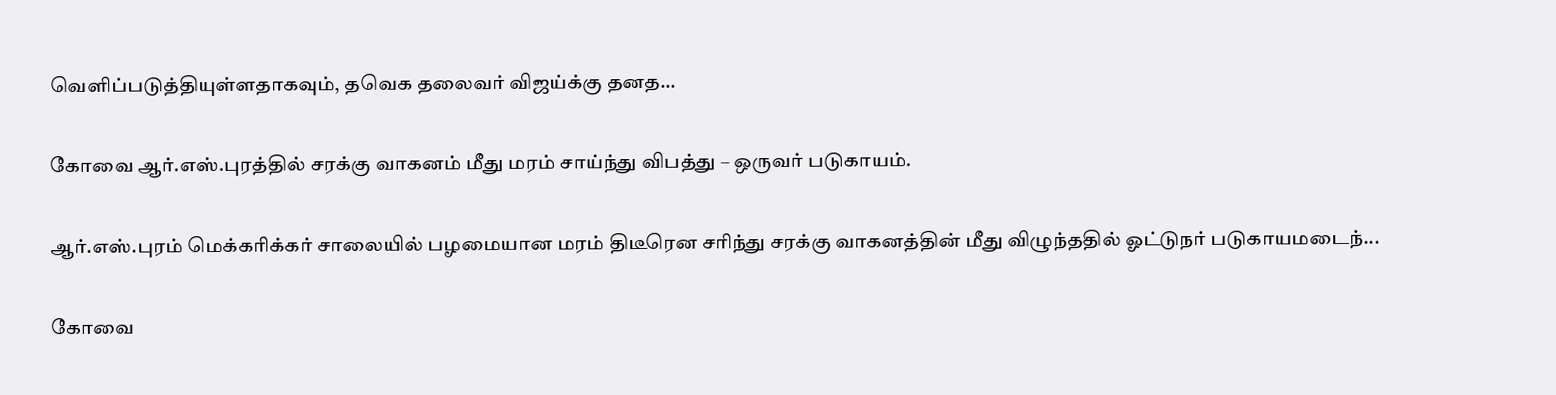வெளிப்படுத்தியுள்ளதாகவும், தவெக தலைவர் விஜய்க்கு தனத...

கோவை ஆர்.எஸ்.புரத்தில் சரக்கு வாகனம் மீது மரம் சாய்ந்து விபத்து – ஒருவர் படுகாயம்.

ஆர்.எஸ்.புரம் மெக்கரிக்கர் சாலையில் பழமையான மரம் திடீரென சரிந்து சரக்கு வாகனத்தின் மீது விழுந்ததில் ஓட்டுநர் படுகாயமடைந்...

கோவை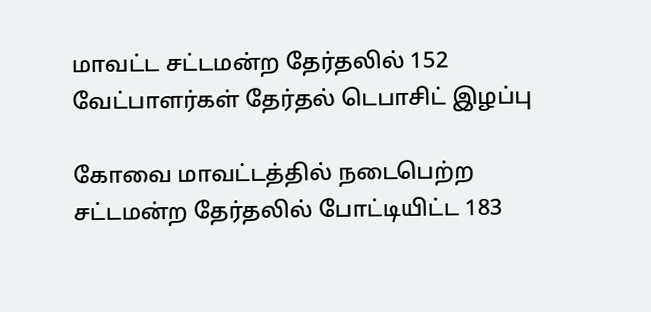மாவட்ட சட்டமன்ற தேர்தலில் 152 வேட்பாளர்கள் தேர்தல் டெபாசிட் இழப்பு

கோவை மாவட்டத்தில் நடைபெற்ற சட்டமன்ற தேர்தலில் போட்டியிட்ட 183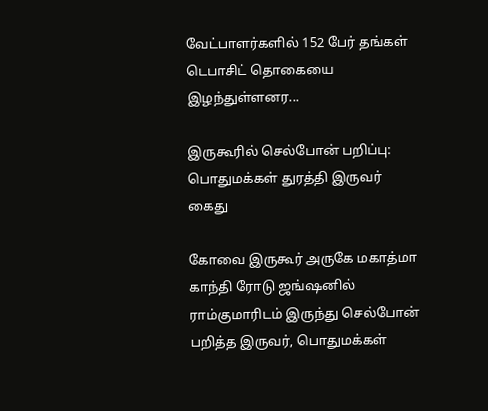வேட்பாளர்களில் 152 பேர் தங்கள் டெபாசிட் தொகையை இழந்துள்ளனர...

இருகூரில் செல்போன் பறிப்பு: பொதுமக்கள் துரத்தி இருவர் கைது

கோவை இருகூர் அருகே மகாத்மா காந்தி ரோடு ஜங்ஷனில் ராம்குமாரிடம் இருந்து செல்போன் பறித்த இருவர், பொதுமக்கள்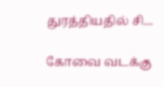துரத்தியதில் சி...

கோவை வடக்கு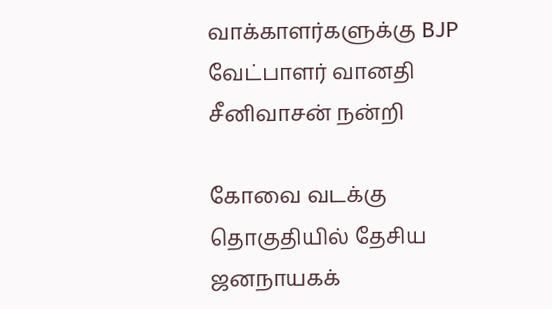வாக்காளர்களுக்கு BJP வேட்பாளர் வானதி சீனிவாசன் நன்றி

கோவை வடக்கு தொகுதியில் தேசிய ஜனநாயகக்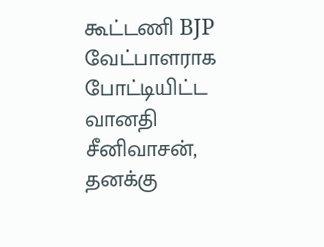கூட்டணி BJP வேட்பாளராக போட்டியிட்ட வானதி சீனிவாசன், தனக்கு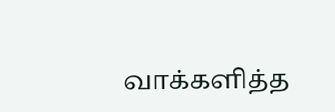வாக்களித்த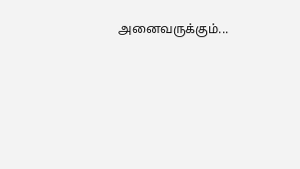அனைவருக்கும்...